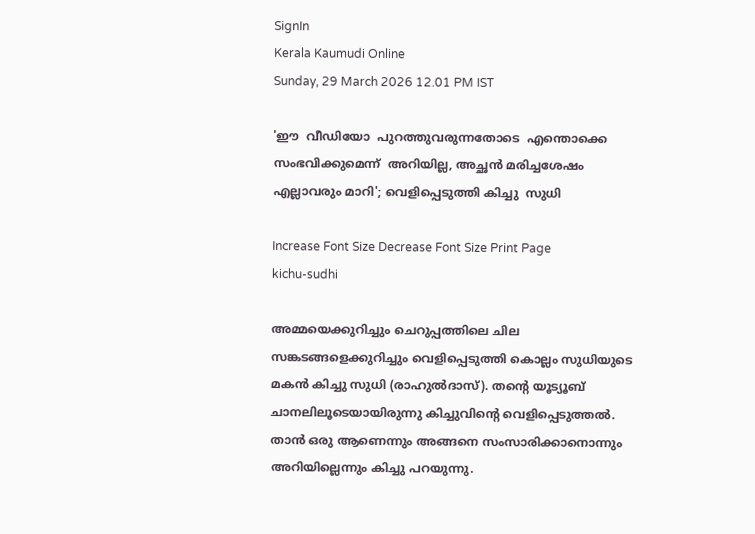SignIn
Kerala Kaumudi Online
Sunday, 29 March 2026 12.01 PM IST

'ഈ  വീഡിയോ  പുറത്തുവരുന്നതോടെ  എന്തൊക്കെ  സംഭവിക്കുമെന്ന്  അറിയില്ല, അച്ഛൻ മരിച്ചശേഷം എല്ലാവരും മാറി'; വെളിപ്പെടുത്തി കിച്ചു  സുധി

Increase Font Size Decrease Font Size Print Page
kichu-sudhi

അമ്മയെക്കുറിച്ചും ചെറുപ്പത്തിലെ ചില സങ്കടങ്ങളെക്കുറിച്ചും വെളിപ്പെടുത്തി കൊല്ലം സുധിയുടെ മകൻ കിച്ചു സുധി (രാഹുൽദാസ്). തന്റെ യൂട്യൂബ് ചാനലിലൂടെയായിരുന്നു കിച്ചുവിന്റെ വെളിപ്പെടുത്തൽ. താൻ ഒരു ആണെന്നും അങ്ങനെ സംസാരിക്കാനൊന്നും അറിയില്ലെന്നും കിച്ചു പറയുന്നു.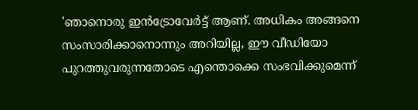'ഞാനൊരു ഇൻട്രോവേർട്ട് ആണ്. അധികം അങ്ങനെ സംസാരിക്കാനൊന്നും അറിയില്ല, ഈ വീഡിയോ പുറത്തുവരുന്നതോടെ എന്തൊക്കെ സംഭവിക്കുമെന്ന്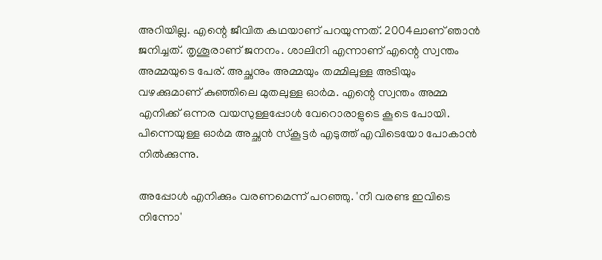അറിയില്ല. എന്റെ ജീവിത കഥയാണ് പറയുന്നത്. 2004ലാണ് ഞാൻ ജനിച്ചത്. തൃശൂരാണ് ജനനം. ശാലിനി എന്നാണ് എന്റെ സ്വന്തം അമ്മയുടെ പേര്. അച്ഛനും അമ്മയും തമ്മിലുള്ള അടിയും വഴക്കുമാണ് കുഞ്ഞിലെ മുതലുള്ള ഓർമ. എന്റെ സ്വന്തം അമ്മ എനിക്ക് ഒന്നര വയസുള്ളപ്പോൾ വേറൊരാളുടെ കൂടെ പോയി. പിന്നെയുള്ള ഓർമ അച്ഛൻ സ്കൂട്ടർ എടുത്ത് എവിടെയോ പോകാൻ നിൽക്കുന്നു.

അപ്പോൾ എനിക്കും വരണമെന്ന് പറഞ്ഞു. 'നീ വരണ്ട ഇവിടെ നിന്നോ'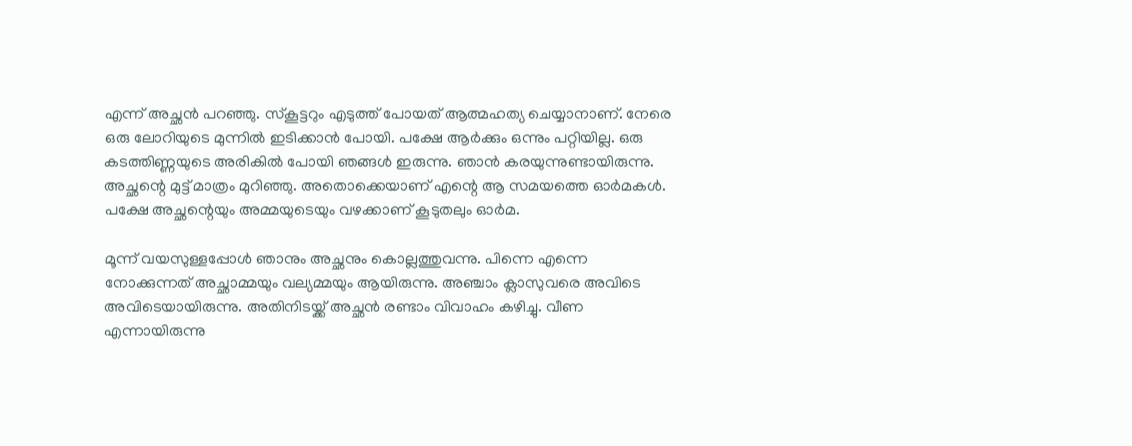എന്ന് അച്ഛൻ പറഞ്ഞു. സ്കൂട്ടറും എടുത്ത് പോയത് ആത്മഹത്യ ചെയ്യാനാണ്. നേരെ ഒരു ലോറിയുടെ മുന്നിൽ ഇടിക്കാൻ പോയി. പക്ഷേ ആർക്കും ഒന്നും പറ്റിയില്ല. ഒരു കടത്തിണ്ണയുടെ അരികിൽ പോയി ഞങ്ങൾ ഇരുന്നു. ഞാൻ കരയുന്നുണ്ടായിരുന്നു. അച്ഛന്റെ മുട്ട് മാത്രം മുറിഞ്ഞു. അതൊക്കെയാണ് എന്റെ ആ സമയത്തെ ഓർമകൾ. പക്ഷേ അച്ഛന്റെയും അമ്മയുടെയും വഴക്കാണ് കൂടുതലും ഓർമ.

മൂന്ന് വയസുള്ളപ്പോൾ ഞാനും അച്ഛനും കൊല്ലത്തുവന്നു. പിന്നെ എന്നെ നോക്കുന്നത് അച്ഛാമ്മയും വല്യമ്മയും ആയിരുന്നു. അഞ്ചാം ക്ലാസുവരെ അവിടെ അവിടെയായിരുന്നു. അതിനിടയ്ക്ക് അച്ഛൻ രണ്ടാം വിവാഹം കഴിച്ചു. വീണ എന്നായിരുന്നു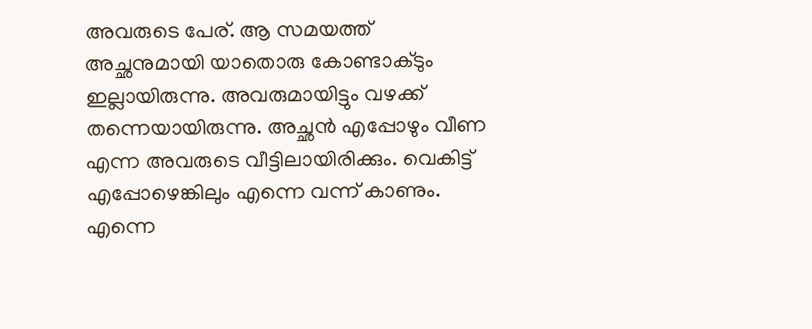അവരുടെ പേര്. ആ സമയത്ത് അച്ഛനുമായി യാതൊരു കോണ്ടാക്ടും ഇല്ലായിരുന്നു. അവരുമായിട്ടും വഴക്ക് തന്നെയായിരുന്നു. അച്ഛൻ എപ്പോഴും വീണ എന്ന അവരുടെ വീട്ടിലായിരിക്കും. വെകിട്ട് എപ്പോഴെങ്കിലും എന്നെ വന്ന് കാണും. എന്നെ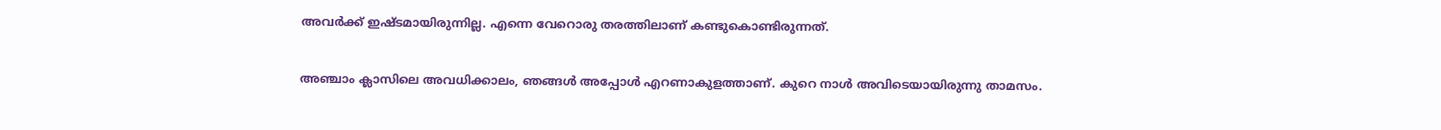അവർക്ക് ഇഷ്ടമായിരുന്നില്ല. എന്നെ വേറൊരു തരത്തിലാണ് കണ്ടുകൊണ്ടിരുന്നത്.

അഞ്ചാം ക്ലാസിലെ അവധിക്കാലം, ഞങ്ങൾ അപ്പോൾ എറണാകുളത്താണ്. കുറെ നാൾ അവിടെയായിരുന്നു താമസം.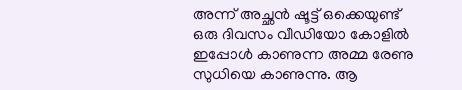അന്ന് അച്ഛൻ ഷൂട്ട് ഒക്കെയുണ്ട് ഒരു ദിവസം വീഡിയോ കോളിൽ ഇപ്പോൾ കാണുന്ന അമ്മ രേണു സുധിയെ കാണുന്നു. ആ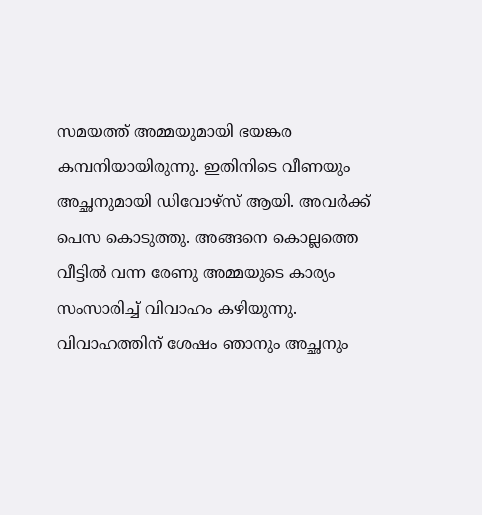സമയത്ത് അമ്മയുമായി ഭയങ്കര കമ്പനിയായിരുന്നു. ഇതിനിടെ വീണയും അച്ഛനുമായി ഡിവോഴ്സ് ആയി. അവർക്ക് പെസ കൊടുത്തു. അങ്ങനെ കൊല്ലത്തെ വീട്ടിൽ വന്ന രേണു അമ്മയുടെ കാര്യം സംസാരിച്ച് വിവാഹം കഴിയുന്നു. വിവാഹത്തിന് ശേഷം ഞാനും അച്ഛനും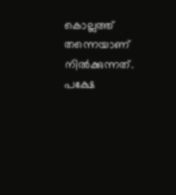കൊല്ലത്ത് തന്നെയാണ് നിൽക്കുന്നത്. പക്ഷേ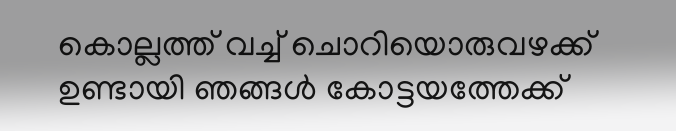കൊല്ലത്ത് വച്ച് ചൊറിയൊരുവഴക്ക് ഉണ്ടായി ഞങ്ങൾ കോട്ടയത്തേക്ക്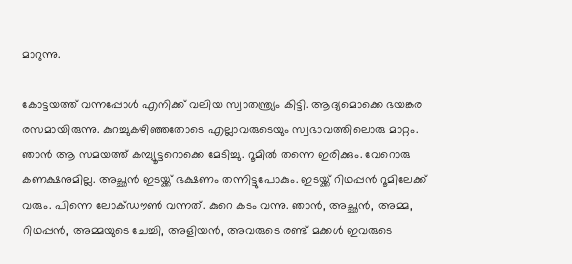മാറുന്നു.

കോട്ടയത്ത് വന്നപ്പോൾ എനിക്ക് വലിയ സ്വാതന്ത്ര്യം കിട്ടി. ആദ്യമൊക്കെ ഭയങ്കര രസമായിരുന്നു. കുറച്ചുകഴിഞ്ഞതോടെ എല്ലാവരുടെയും സ്വഭാവത്തിലൊരു മാറ്റം. ഞാൻ ആ സമയത്ത് കമ്പ്യൂട്ടറൊക്കെ മേടിച്ചു. റൂമിൽ തന്നെ ഇരിക്കും. വേറൊരു കണക്ഷനുമില്ല. അച്ഛൻ ഇടയ്ക്ക് ഭക്ഷണം തന്നിട്ടുപോകും. ഇടയ്ക്ക് റിഥപ്പൻ റൂമിലേക്ക് വരും. പിന്നെ ലോക്ഡൗൺ വന്നത്. കുറെ കടം വന്നു. ഞാൻ, അച്ഛൻ, അമ്മ, റിഥപ്പൻ, അമ്മയുടെ ചേച്ചി, അളിയൻ, അവരുടെ രണ്ട് മക്കൾ ഇവരുടെ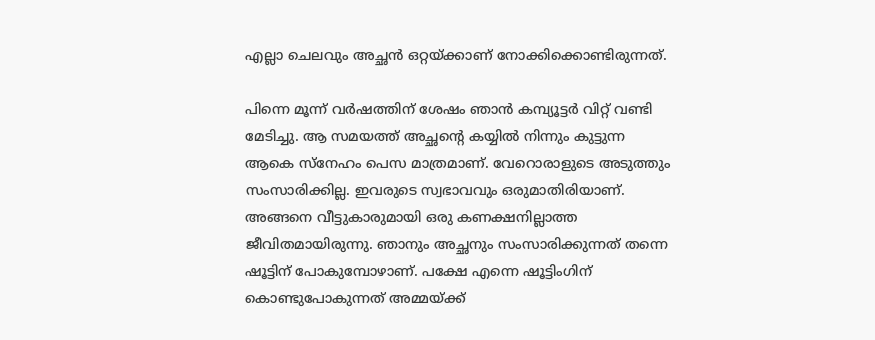എല്ലാ ചെലവും അച്ഛൻ ഒറ്റയ്ക്കാണ് നോക്കിക്കൊണ്ടിരുന്നത്.

പിന്നെ മൂന്ന് വർഷത്തിന് ശേഷം ഞാൻ കമ്പ്യൂട്ടർ വിറ്റ് വണ്ടി മേടിച്ചു. ആ സമയത്ത് അച്ഛന്റെ കയ്യിൽ നിന്നും കുട്ടുന്ന ആകെ സ്നേഹം പെസ മാത്രമാണ്. വേറൊരാളുടെ അടുത്തും സംസാരിക്കില്ല. ഇവരുടെ സ്വഭാവവും ഒരുമാതിരിയാണ്. അങ്ങനെ വീട്ടുകാരുമായി ഒരു കണക്ഷനില്ലാത്ത ജീവിതമായിരുന്നു. ഞാനും അച്ഛനും സംസാരിക്കുന്നത് തന്നെ ഷൂട്ടിന് പോകുമ്പോഴാണ്. പക്ഷേ എന്നെ ഷൂട്ടിംഗിന് കൊണ്ടുപോകുന്നത് അമ്മയ്ക്ക്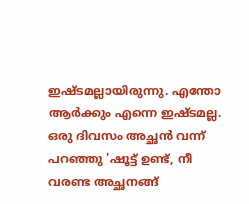ഇഷ്ടമല്ലായിരുന്നു. എന്തോ ആ‌ർക്കും എന്നെ ഇഷ്ടമല്ല. ഒരു ദിവസം അച്ഛൻ വന്ന് പറഞ്ഞു 'ഷൂട്ട് ഉണ്ട്, നീ വരണ്ട അച്ഛനങ്ങ്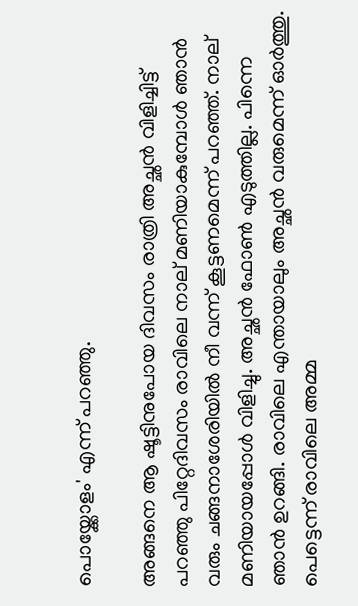പൊയ്ക്കോളം' എന്ന് പറഞ്ഞു.

അങ്ങനെ ആ ഷൂട്ടിനുപോയ ദിവസം രാത്രി അച്ഛൻ വിളിച്ചിട്ട് പറഞ്ഞു പിറ്റേദിവസം രാവിലെ നാല് മണിയാകുമ്പോൾ ഞാൻ വരും ചങ്ങനാശേരിയിൽ നീ വന്ന് കൂട്ടണമെന്ന് പറഞ്ഞ്. നാല് മണിയായപ്പോൾ വിളിച്ചു. അച്ഛൻ ഫോൺ എടുത്തില്ല. പിന്നെ ഞാൻ ഉറങ്ങി. രാവിലെ എന്തായാലും അച്ഛൻ വരുമെന്ന് ഓർത്തു. പെട്ടെന്ന് രാവിലെ അമ്മ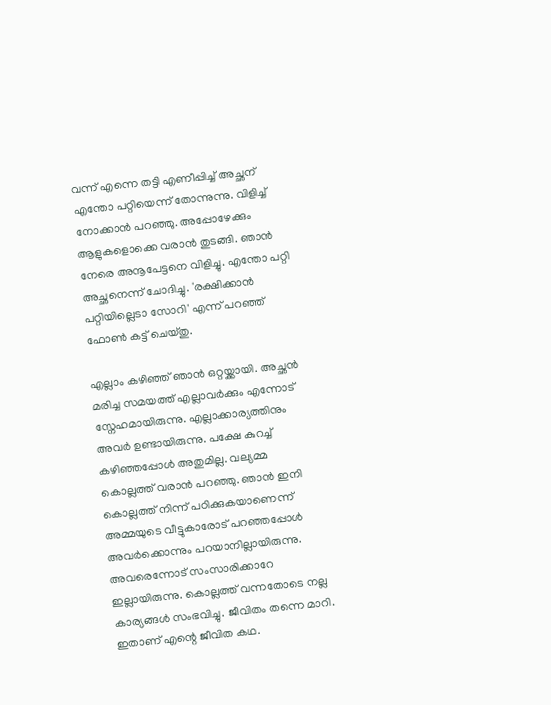വന്ന് എന്നെ തട്ടി എണീപ്പിച്ച് അച്ഛന് എന്തോ പറ്റിയെന്ന് തോന്നുന്നു. വിളിച്ച് നോക്കാൻ പറഞ്ഞു. അപ്പോഴേക്കും ആളുകളൊക്കെ വരാൻ തുടങ്ങി. ഞാൻ നേരെ അനൂപേട്ടനെ വിളിച്ചു. എന്തോ പറ്റി അച്ഛനെന്ന് ചോദിച്ചു. 'രക്ഷിക്കാൻ പറ്റിയില്ലെടാ സോറി' എന്ന് പറഞ്ഞ് ഫോൺ കട്ട് ചെയ്തു.

എല്ലാം കഴിഞ്ഞ് ഞാൻ ഒറ്റയ്ക്കായി. അച്ഛൻ മരിച്ച സമയത്ത് എല്ലാവർക്കും എന്നോട് സ്നേഹമായിരുന്നു. എല്ലാക്കാര്യത്തിനും അവർ ഉണ്ടായിരുന്നു. പക്ഷേ കുറച്ച് കഴിഞ്ഞപ്പോൾ അതുമില്ല. വല്യമ്മ കൊല്ലത്ത് വരാൻ പറഞ്ഞു. ഞാൻ ഇനി കൊല്ലത്ത് നിന്ന് പഠിക്കുകയാണെന്ന് അമ്മയുടെ വീട്ടുകാരോട് പറഞ്ഞപ്പോൾ അവർക്കൊന്നും പറയാനില്ലായിരുന്നു. അവരെന്നോട് സംസാരിക്കാറേ ഇല്ലായിരുന്നു. കൊല്ലത്ത് വന്നതോടെ നല്ല കാര്യങ്ങൾ സംഭവിച്ചു. ജീവിതം തന്നെ മാറി. ഇതാണ് എന്റെ ജീവിത കഥ.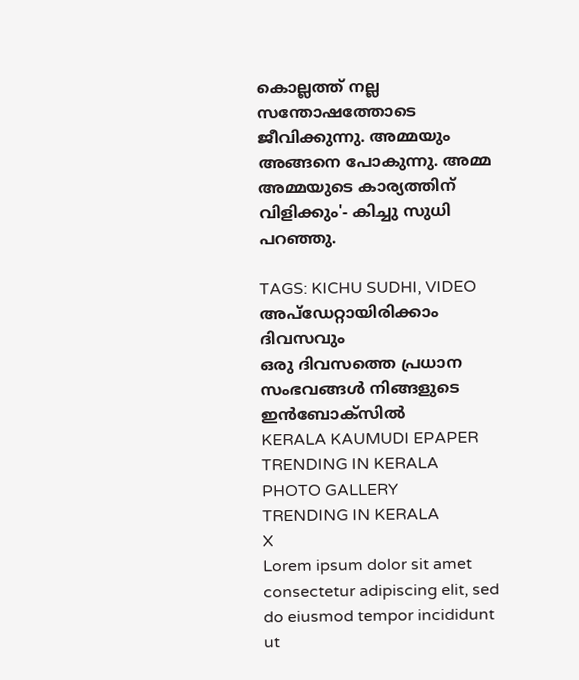കൊല്ലത്ത് നല്ല സന്തോഷത്തോടെ ജീവിക്കുന്നു. അമ്മയും അങ്ങനെ പോകുന്നു. അമ്മ അമ്മയുടെ കാര്യത്തിന് വിളിക്കും'- കിച്ചു സുധി പറഞ്ഞു.

TAGS: KICHU SUDHI, VIDEO
അപ്ഡേറ്റായിരിക്കാം ദിവസവും
ഒരു ദിവസത്തെ പ്രധാന സംഭവങ്ങൾ നിങ്ങളുടെ ഇൻബോക്സിൽ
KERALA KAUMUDI EPAPER
TRENDING IN KERALA
PHOTO GALLERY
TRENDING IN KERALA
X
Lorem ipsum dolor sit amet
consectetur adipiscing elit, sed do eiusmod tempor incididunt ut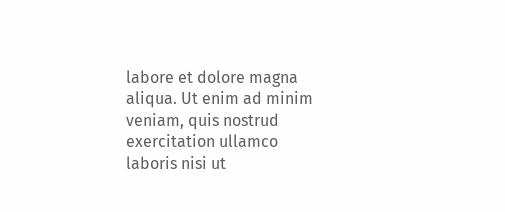labore et dolore magna aliqua. Ut enim ad minim veniam, quis nostrud exercitation ullamco laboris nisi ut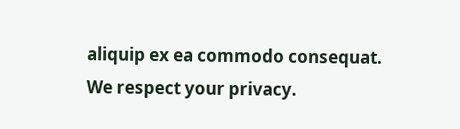aliquip ex ea commodo consequat.
We respect your privacy.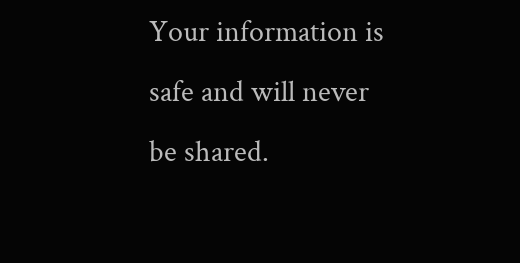Your information is safe and will never be shared.